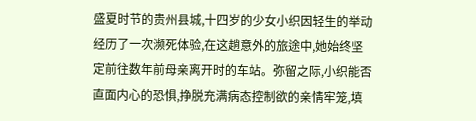盛夏时节的贵州县城,十四岁的少女小织因轻生的举动经历了一次濒死体验,在这趟意外的旅途中,她始终坚定前往数年前母亲离开时的车站。弥留之际,小织能否直面内心的恐惧,挣脱充满病态控制欲的亲情牢笼,填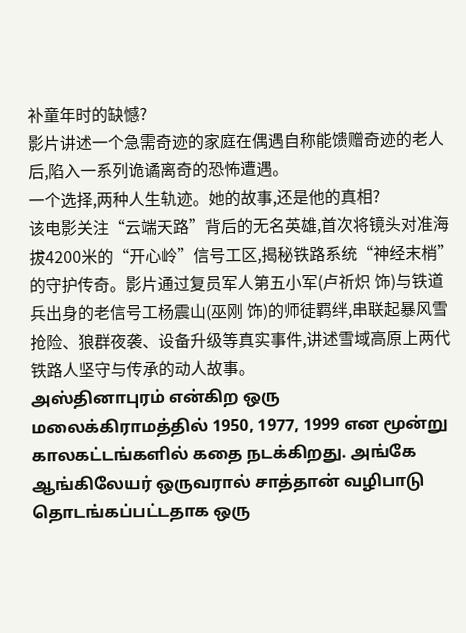补童年时的缺憾?
影片讲述一个急需奇迹的家庭在偶遇自称能馈赠奇迹的老人后,陷入一系列诡谲离奇的恐怖遭遇。
一个选择,两种人生轨迹。她的故事,还是他的真相?
该电影关注“云端天路”背后的无名英雄,首次将镜头对准海拔4200米的“开心岭”信号工区,揭秘铁路系统“神经末梢”的守护传奇。影片通过复员军人第五小军(卢祈炽 饰)与铁道兵出身的老信号工杨震山(巫刚 饰)的师徒羁绊,串联起暴风雪抢险、狼群夜袭、设备升级等真实事件,讲述雪域高原上两代铁路人坚守与传承的动人故事。
அஸ்தினாபுரம் என்கிற ஒரு மலைக்கிராமத்தில் 1950, 1977, 1999 என மூன்று காலகட்டங்களில் கதை நடக்கிறது. அங்கே ஆங்கிலேயர் ஒருவரால் சாத்தான் வழிபாடு தொடங்கப்பட்டதாக ஒரு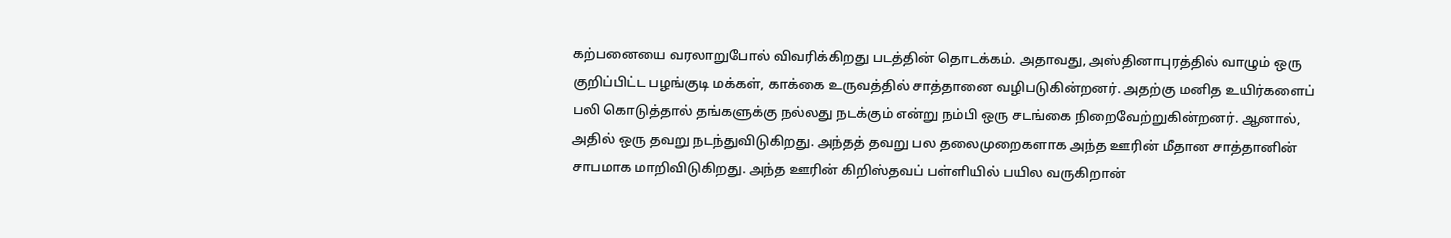கற்பனையை வரலாறுபோல் விவரிக்கிறது படத்தின் தொடக்கம். அதாவது, அஸ்தினாபுரத்தில் வாழும் ஒரு குறிப்பிட்ட பழங்குடி மக்கள், காக்கை உருவத்தில் சாத்தானை வழிபடுகின்றனர். அதற்கு மனித உயிர்களைப் பலி கொடுத்தால் தங்களுக்கு நல்லது நடக்கும் என்று நம்பி ஒரு சடங்கை நிறைவேற்றுகின்றனர். ஆனால், அதில் ஒரு தவறு நடந்துவிடுகிறது. அந்தத் தவறு பல தலைமுறைகளாக அந்த ஊரின் மீதான சாத்தானின் சாபமாக மாறிவிடுகிறது. அந்த ஊரின் கிறிஸ்தவப் பள்ளியில் பயில வருகிறான்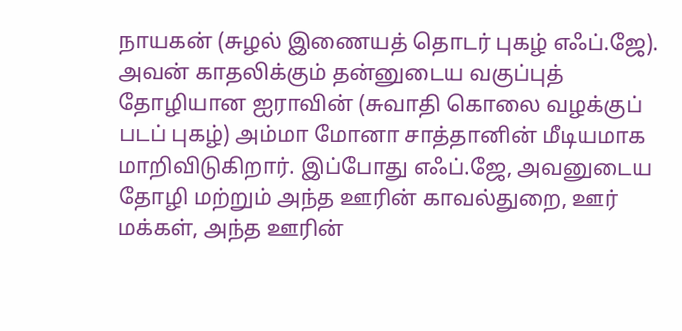நாயகன் (சுழல் இணையத் தொடர் புகழ் எஃப்.ஜே). அவன் காதலிக்கும் தன்னுடைய வகுப்புத் தோழியான ஐராவின் (சுவாதி கொலை வழக்குப் படப் புகழ்) அம்மா மோனா சாத்தானின் மீடியமாக மாறிவிடுகிறார். இப்போது எஃப்.ஜே, அவனுடைய தோழி மற்றும் அந்த ஊரின் காவல்துறை, ஊர் மக்கள், அந்த ஊரின்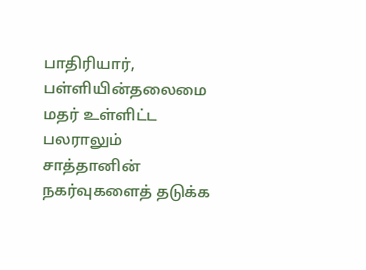பாதிரியார், பள்ளியின்தலைமை மதர் உள்ளிட்ட பலராலும் சாத்தானின் நகர்வுகளைத் தடுக்க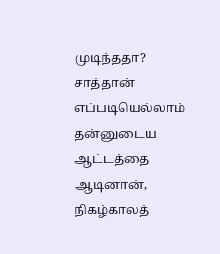முடிந்ததா? சாத்தான் எப்படியெல்லாம் தன்னுடைய ஆட்டத்தை ஆடினான், நிகழ்காலத்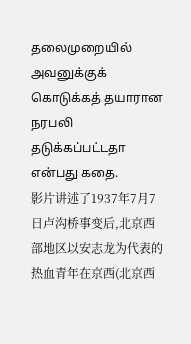தலைமுறையில் அவனுக்குக் கொடுக்கத் தயாரான நரபலி தடுக்கப்பட்டதா என்பது கதை.
影片讲述了1937年7月7日卢沟桥事变后,北京西部地区以安志龙为代表的热血青年在京西(北京西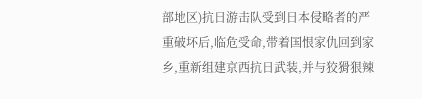部地区)抗日游击队受到日本侵略者的严重破坏后,临危受命,带着国恨家仇回到家乡,重新组建京西抗日武装,并与狡猾狠辣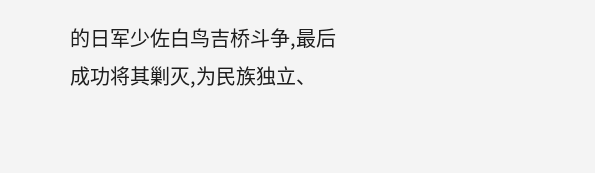的日军少佐白鸟吉桥斗争,最后成功将其剿灭,为民族独立、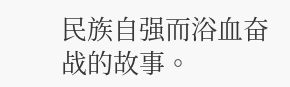民族自强而浴血奋战的故事。